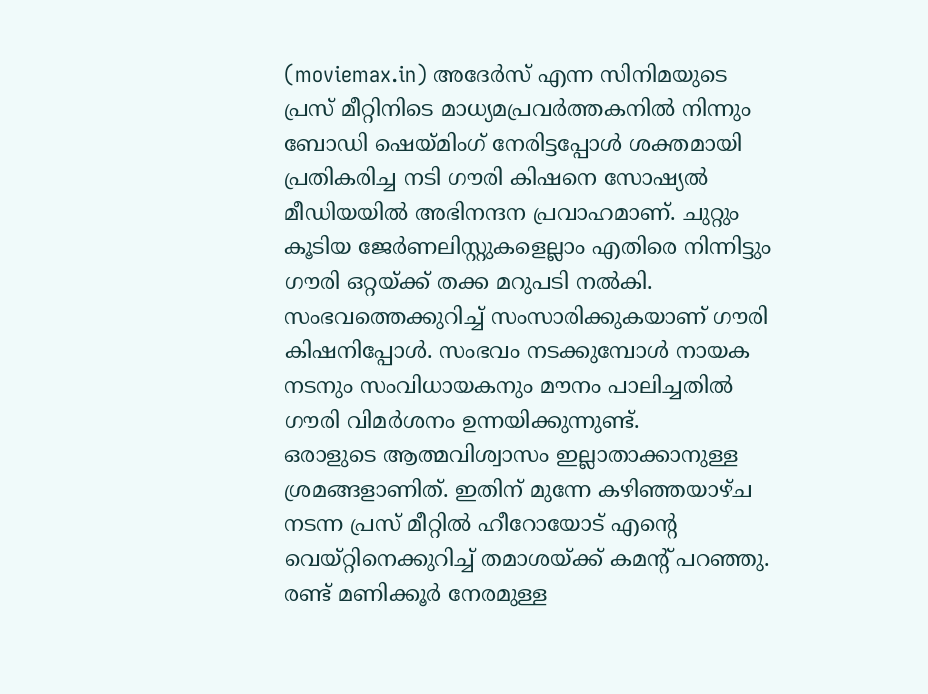(moviemax.in) അദേർസ് എന്ന സിനിമയുടെ പ്രസ് മീറ്റിനിടെ മാധ്യമപ്രവർത്തകനിൽ നിന്നും ബോഡി ഷെയ്മിംഗ് നേരിട്ടപ്പോൾ ശക്തമായി പ്രതികരിച്ച നടി ഗൗരി കിഷനെ സോഷ്യൽ മീഡിയയിൽ അഭിനന്ദന പ്രവാഹമാണ്. ചുറ്റും കൂടിയ ജേർണലിസ്റ്റുകളെല്ലാം എതിരെ നിന്നിട്ടും ഗൗരി ഒറ്റയ്ക്ക് തക്ക മറുപടി നൽകി. സംഭവത്തെക്കുറിച്ച് സംസാരിക്കുകയാണ് ഗൗരി കിഷനിപ്പോൾ. സംഭവം നടക്കുമ്പോൾ നായക നടനും സംവിധായകനും മൗനം പാലിച്ചതിൽ ഗൗരി വിമർശനം ഉന്നയിക്കുന്നുണ്ട്.
ഒരാളുടെ ആത്മവിശ്വാസം ഇല്ലാതാക്കാനുള്ള ശ്രമങ്ങളാണിത്. ഇതിന് മുന്നേ കഴിഞ്ഞയാഴ്ച നടന്ന പ്രസ് മീറ്റിൽ ഹീറോയോട് എന്റെ വെയ്റ്റിനെക്കുറിച്ച് തമാശയ്ക്ക് കമന്റ് പറഞ്ഞു. രണ്ട് മണിക്കൂർ നേരമുള്ള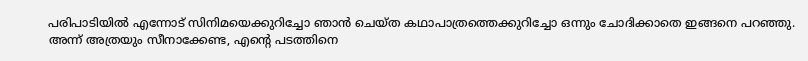പരിപാടിയിൽ എന്നോട് സിനിമയെക്കുറിച്ചോ ഞാൻ ചെയ്ത കഥാപാത്രത്തെക്കുറിച്ചോ ഒന്നും ചോദിക്കാതെ ഇങ്ങനെ പറഞ്ഞു. അന്ന് അത്രയും സീനാക്കേണ്ട, എന്റെ പടത്തിനെ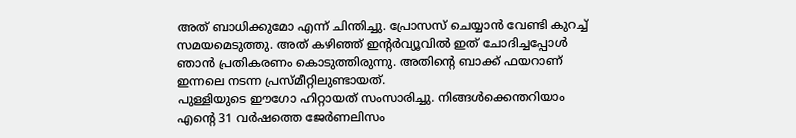അത് ബാധിക്കുമോ എന്ന് ചിന്തിച്ചു. പ്രോസസ് ചെയ്യാൻ വേണ്ടി കുറച്ച് സമയമെടുത്തു. അത് കഴിഞ്ഞ് ഇന്റർവ്യൂവിൽ ഇത് ചോദിച്ചപ്പോൾ ഞാൻ പ്രതികരണം കൊടുത്തിരുന്നു. അതിന്റെ ബാക്ക് ഫയറാണ് ഇന്നലെ നടന്ന പ്രസ്മീറ്റിലുണ്ടായത്.
പുള്ളിയുടെ ഈഗോ ഹിറ്റായത് സംസാരിച്ചു. നിങ്ങൾക്കെന്തറിയാം എന്റെ 31 വർഷത്തെ ജേർണലിസം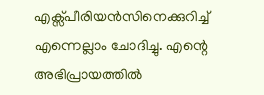എക്സ്പീരിയൻസിനെക്കുറിച്ച് എന്നെല്ലാം ചോദിച്ചു. എന്റെ അഭിപ്രായത്തിൽ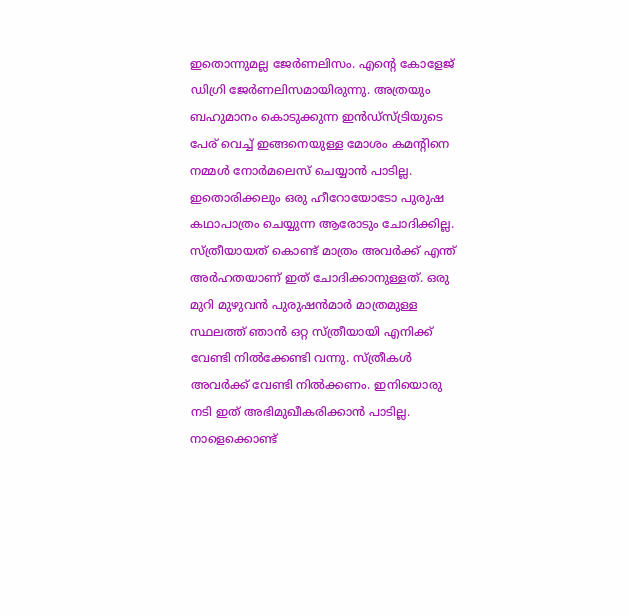ഇതൊന്നുമല്ല ജേർണലിസം. എന്റെ കോളേജ് ഡിഗ്രി ജേർണലിസമായിരുന്നു. അത്രയും ബഹുമാനം കൊടുക്കുന്ന ഇൻഡ്സ്ട്രിയുടെ പേര് വെച്ച് ഇങ്ങനെയുള്ള മോശം കമന്റിനെ നമ്മൾ നോർമലെസ് ചെയ്യാൻ പാടില്ല. ഇതൊരിക്കലും ഒരു ഹീറോയോടോ പുരുഷ കഥാപാത്രം ചെയ്യുന്ന ആരോടും ചോദിക്കില്ല.
സ്ത്രീയായത് കൊണ്ട് മാത്രം അവർക്ക് എന്ത് അർഹതയാണ് ഇത് ചോദിക്കാനുള്ളത്. ഒരു മുറി മുഴുവൻ പുരുഷൻമാർ മാത്രമുള്ള സ്ഥലത്ത് ഞാൻ ഒറ്റ സ്ത്രീയായി എനിക്ക് വേണ്ടി നിൽക്കേണ്ടി വന്നു. സ്ത്രീകൾ അവർക്ക് വേണ്ടി നിൽക്കണം. ഇനിയൊരു നടി ഇത് അഭിമുഖീകരിക്കാൻ പാടില്ല. നാളെക്കൊണ്ട്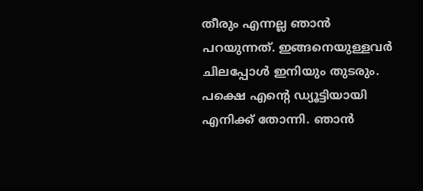തീരും എന്നല്ല ഞാൻ പറയുന്നത്. ഇങ്ങനെയുള്ളവർ ചിലപ്പോൾ ഇനിയും തുടരും. പക്ഷെ എന്റെ ഡ്യൂട്ടിയായി എനിക്ക് തോന്നി. ഞാൻ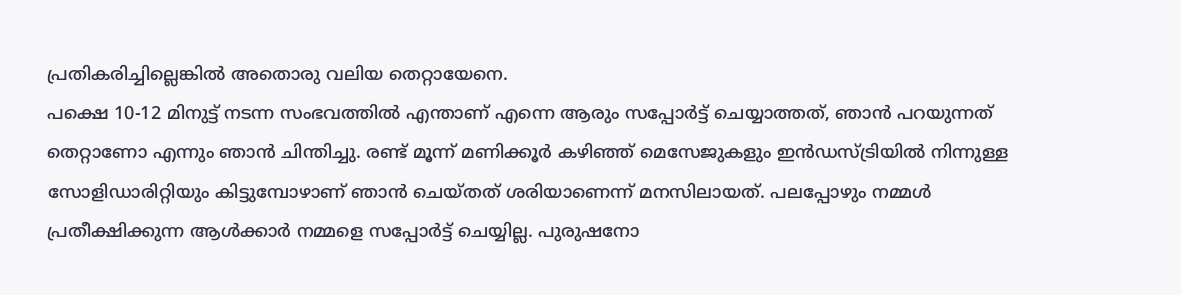പ്രതികരിച്ചില്ലെങ്കിൽ അതൊരു വലിയ തെറ്റായേനെ.
പക്ഷെ 10-12 മിനുട്ട് നടന്ന സംഭവത്തിൽ എന്താണ് എന്നെ ആരും സപ്പോർട്ട് ചെയ്യാത്തത്, ഞാൻ പറയുന്നത് തെറ്റാണോ എന്നും ഞാൻ ചിന്തിച്ചു. രണ്ട് മൂന്ന് മണിക്കൂർ കഴിഞ്ഞ് മെസേജുകളും ഇൻഡസ്ട്രിയിൽ നിന്നുള്ള സോളിഡാരിറ്റിയും കിട്ടുമ്പോഴാണ് ഞാൻ ചെയ്തത് ശരിയാണെന്ന് മനസിലായത്. പലപ്പോഴും നമ്മൾ പ്രതീക്ഷിക്കുന്ന ആൾക്കാർ നമ്മളെ സപ്പോർട്ട് ചെയ്യില്ല. പുരുഷനോ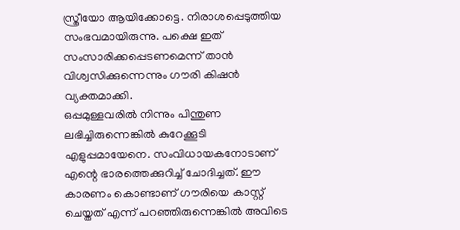സ്ത്രീയോ ആയിക്കോട്ടെ. നിരാശപ്പെടുത്തിയ സംഭവമായിരുന്നു. പക്ഷെ ഇത് സംസാരിക്കപ്പെടണമെന്ന് താൻ വിശ്വസിക്കുന്നെന്നും ഗൗരി കിഷൻ വ്യക്തമാക്കി.
ഒപ്പമുള്ളവരിൽ നിന്നും പിന്തുണ ലഭിച്ചിരുന്നെങ്കിൽ കുറേക്കൂടി എളുപ്പമായേനെ. സംവിധായകനോടാണ് എന്റെ ഭാരത്തെക്കുറിച്ച് ചോദിച്ചത്. ഈ കാരണം കൊണ്ടാണ് ഗൗരിയെ കാസ്റ്റ് ചെയ്തത് എന്ന് പറഞ്ഞിരുന്നെങ്കിൽ അവിടെ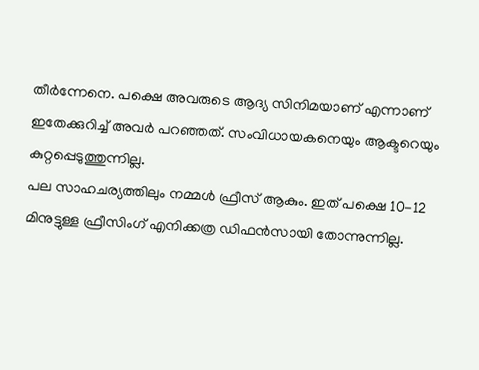തീർന്നേനെ. പക്ഷെ അവരുടെ ആദ്യ സിനിമയാണ് എന്നാണ് ഇതേക്കുറിച്ച് അവർ പറഞ്ഞത്. സംവിധായകനെയും ആക്ടറെയും കുറ്റപ്പെടുത്തുന്നില്ല.
പല സാഹചര്യത്തിലും നമ്മൾ ഫ്രീസ് ആകും. ഇത് പക്ഷെ 10-12 മിനുട്ടുള്ള ഫ്രീസിംഗ് എനിക്കത്ര ഡിഫൻസായി തോന്നുന്നില്ല.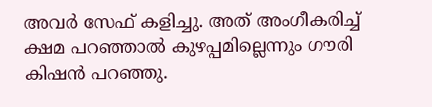അവർ സേഫ് കളിച്ചു. അത് അംഗീകരിച്ച് ക്ഷമ പറഞ്ഞാൽ കുഴപ്പമില്ലെന്നും ഗൗരി കിഷൻ പറഞ്ഞു.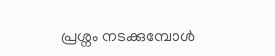പ്രശ്നം നടക്കുമ്പോൾ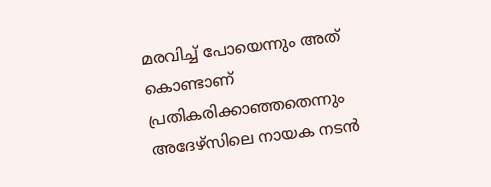മരവിച്ച് പോയെന്നും അത് കൊണ്ടാണ് പ്രതികരിക്കാഞ്ഞതെന്നും അദേഴ്സിലെ നായക നടൻ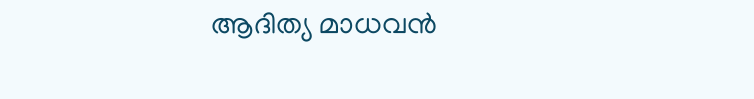ആദിത്യ മാധവൻ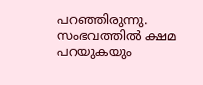പറഞ്ഞിരുന്നു. സംഭവത്തിൽ ക്ഷമ പറയുകയും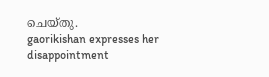ചെയ്തു.
gaorikishan expresses her disappointment